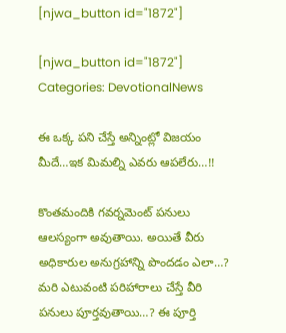[njwa_button id="1872"]

[njwa_button id="1872"]
Categories: DevotionalNews

ఈ ఒక్క పని చేస్తే అన్నింట్లో విజయం మీదే…ఇక మిమల్ని ఎవరు ఆపలేరు…!!

కొంతమందికి గవర్నమెంట్ పనులు ఆలస్యంగా అవుతాయి. అయితే వీరు అధికారుల అనుగ్రహాన్ని పొందడం ఎలా…? మరి ఎటువంటి పరిహారాలు చేస్తే వీరి పనులు పూర్తవుతాయి…? ఈ పూర్తి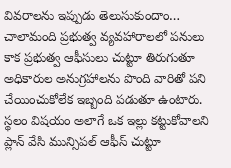వివరాలను ఇప్పుడు తెలుసుకుందాం… చాలామంది ప్రభుత్వ వ్యవహారాలలో పనులు కాక ప్రభుత్వ ఆఫీసులు చుట్టూ తిరుగుతూ అధికారుల అనుగ్రహాలను పొంది వారితో పని చేయించుకోలేక ఇబ్బంది పడుతూ ఉంటారు. స్థలం విషయం అలాగే ఒక ఇల్లు కట్టుకోవాలని ప్లాన్ వేసి మున్సిపల్ ఆఫీస్ చుట్టూ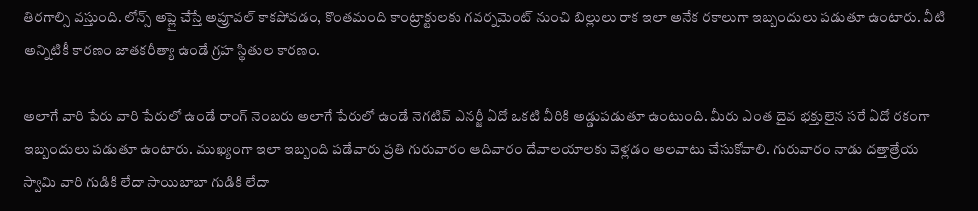తిరగాల్సి వస్తుంది. లోన్స్ అప్లై చేస్తే అప్రూవల్ కాకపోవడం, కొంతమంది కాంట్రాక్టులకు గవర్నమెంట్ నుంచి బిల్లులు రాక ఇలా అనేక రకాలుగా ఇబ్బందులు పడుతూ ఉంటారు. వీటి అన్నిటికీ కారణం జాతకరీత్యా ఉండే గ్రహ స్థితుల కారణం.

అలాగే వారి పేరు వారి పేరులో ఉండే రాంగ్ నెంబరు అలాగే పేరులో ఉండే నెగటివ్ ఎనర్జీ ఏదో ఒకటి వీరికి అడ్డుపడుతూ ఉంటుంది. మీరు ఎంత దైవ భక్తులైన సరే ఏదో రకంగా ఇబ్బందులు పడుతూ ఉంటారు. ముఖ్యంగా ఇలా ఇబ్బంది పడేవారు ప్రతి గురువారం ఆదివారం దేవాలయాలకు వెళ్లడం అలవాటు చేసుకోవాలి. గురువారం నాడు దత్తాత్రేయ స్వామి వారి గుడికి లేదా సాయిబాబా గుడికి లేదా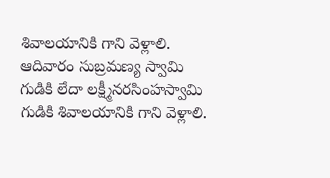శివాలయానికి గాని వెళ్లాలి. ఆదివారం సుబ్రమణ్య స్వామి గుడికి లేదా లక్ష్మీనరసింహస్వామి గుడికి శివాలయానికి గాని వెళ్లాలి.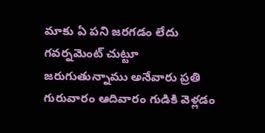మాకు ఏ పని జరగడం లేదు గవర్నమెంట్ చుట్టూ జరుగుతున్నాము అనేవారు ప్రతి గురువారం ఆదివారం గుడికి వెళ్లడం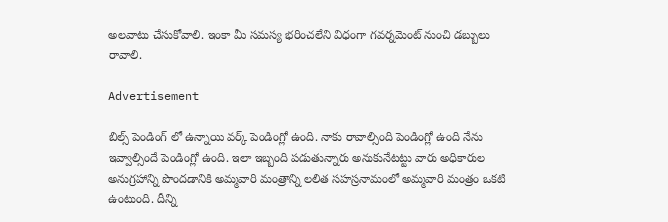అలవాటు చేసుకోవాలి. ఇంకా మీ సమస్య భరించలేని విధంగా గవర్నమెంట్ నుంచి డబ్బులు రావాలి.

Advertisement

బిల్స్ పెండింగ్ లో ఉన్నాయి వర్క్ పెండింగ్లో ఉంది. నాకు రావాల్సింది పెండింగ్లో ఉంది నేను ఇవ్వాల్సిందే పెండింగ్లో ఉంది. ఇలా ఇబ్బంది పడుతున్నారు అనుకునేటట్టు వారు అధికారుల అనుగ్రహాన్ని పొందడానికి అమ్మవారి మంత్రాన్ని లలిత సహస్రనామంలో అమ్మవారి మంత్రం ఒకటి ఉంటుంది. దీన్ని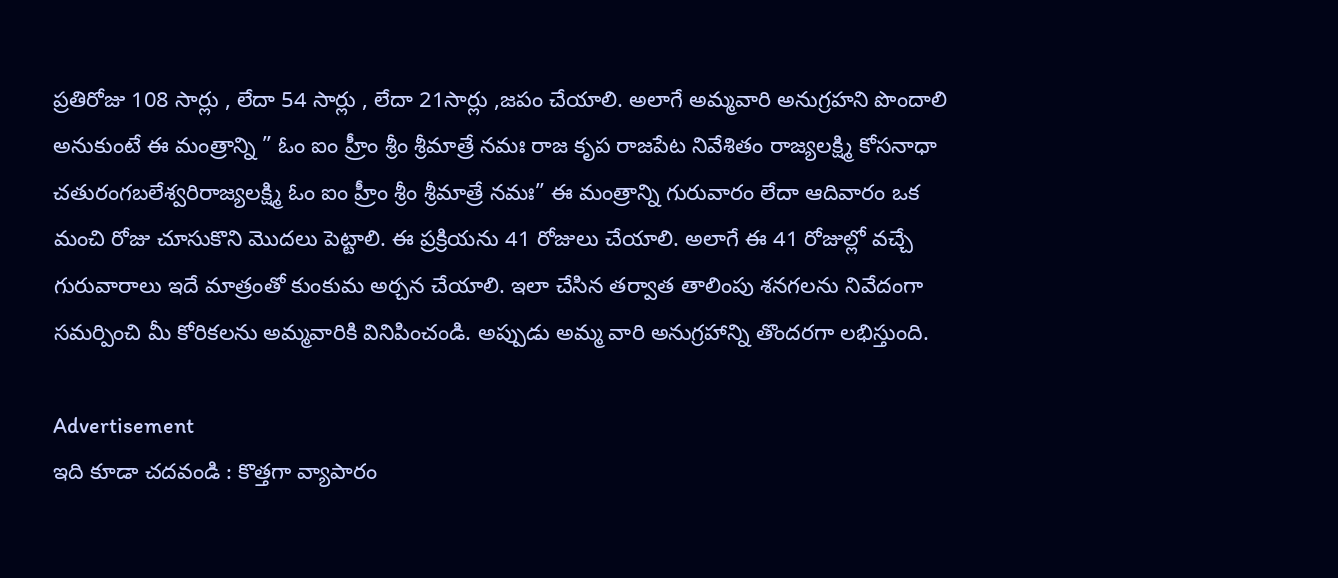ప్రతిరోజు 108 సార్లు , లేదా 54 సార్లు , లేదా 21సార్లు ,జపం చేయాలి. అలాగే అమ్మవారి అనుగ్రహని పొందాలి అనుకుంటే ఈ మంత్రాన్ని ” ఓం ఐం హ్రీం శ్రీం శ్రీమాత్రే నమః రాజ కృప రాజపేట నివేశితం రాజ్యలక్ష్మి కోసనాధా చతురంగబలేశ్వరిరాజ్యలక్ష్మి ఓం ఐం హ్రీం శ్రీం శ్రీమాత్రే నమః” ఈ మంత్రాన్ని గురువారం లేదా ఆదివారం ఒక మంచి రోజు చూసుకొని మొదలు పెట్టాలి. ఈ ప్రక్రియను 41 రోజులు చేయాలి. అలాగే ఈ 41 రోజుల్లో వచ్చే గురువారాలు ఇదే మాత్రంతో కుంకుమ అర్చన చేయాలి. ఇలా చేసిన తర్వాత తాలింపు శనగలను నివేదంగా సమర్పించి మీ కోరికలను అమ్మవారికి వినిపించండి. అప్పుడు అమ్మ వారి అనుగ్రహాన్ని తొందరగా లభిస్తుంది.

Advertisement
ఇది కూడా చ‌ద‌వండి : కొత్త‌గా వ్యాపారం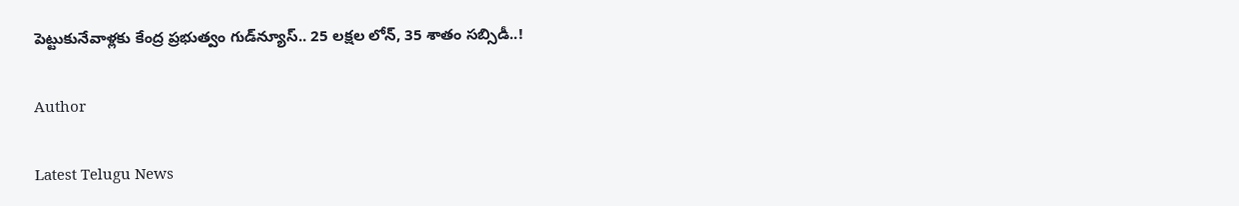పెట్టుకునేవాళ్ల‌కు కేంద్ర ప్ర‌భుత్వం గుడ్‌న్యూస్‌.. 25 ల‌క్ష‌ల లోన్‌, 35 శాతం సబ్సిడీ..!

Author

Latest Telugu News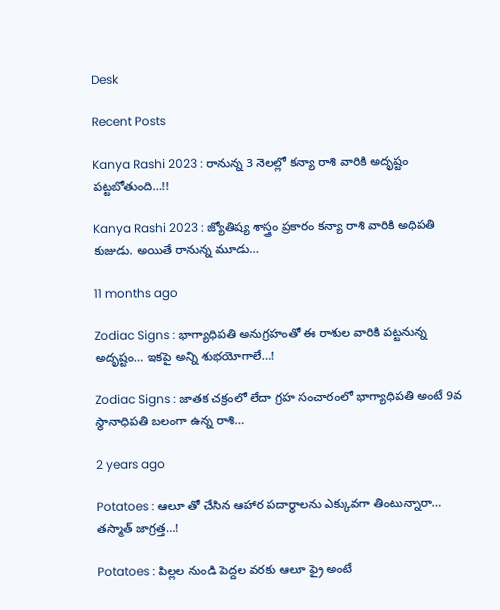Desk

Recent Posts

Kanya Rashi 2023 : రానున్న 3 నెలల్లో కన్యా రాశి వారికి అదృష్టం పట్టబోతుంది…!!

Kanya Rashi 2023 : జ్యోతిష్య శాస్త్రం ప్రకారం కన్యా రాశి వారికి అధిపతి కుజుడు. అయితే రానున్న మూడు…

11 months ago

Zodiac Signs : భాగ్యాధిపతి అనుగ్రహంతో ఈ రాశుల వారికి పట్టనున్న అదృష్టం… ఇకపై అన్ని శుభయోగాలే…!

Zodiac Signs : జాతక చక్రంలో లేదా గ్రహ సంచారంలో భాగ్యాధిపతి అంటే 9వ స్థానాధిపతి బలంగా ఉన్న రాశి…

2 years ago

Potatoes : ఆలూ తో చేసిన ఆహార పదార్థాలను ఎక్కువగా తింటున్నారా… తస్మాత్ జాగ్రత్త…!

Potatoes : పిల్లల నుండి పెద్దల వరకు ఆలూ ఫ్రై అంటే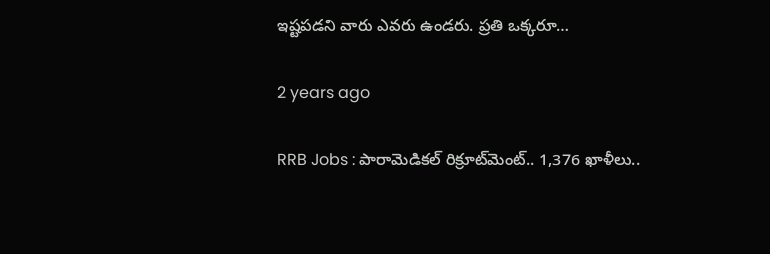ఇష్టపడని వారు ఎవరు ఉండరు. ప్రతి ఒక్కరూ…

2 years ago

RRB Jobs : పారామెడికల్ రిక్రూట్‌మెంట్.. 1,376 ఖాళీలు..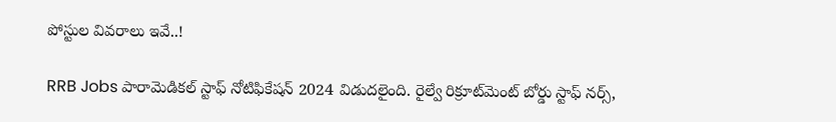పోస్టుల వివ‌రాలు ఇవే..!

RRB Jobs పారామెడికల్ స్టాఫ్ నోటిఫికేషన్ 2024 విడుదలైంది. రైల్వే రిక్రూట్‌మెంట్ బోర్డు స్టాఫ్ నర్స్,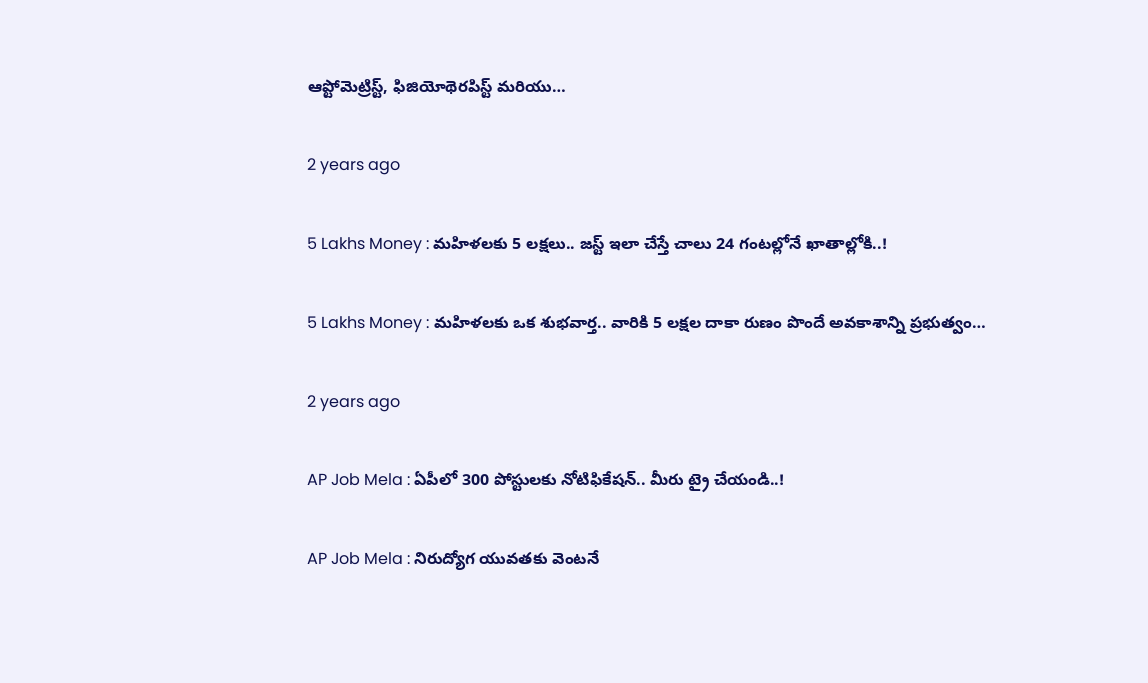ఆప్టోమెట్రిస్ట్, ఫిజియోథెరపిస్ట్ మరియు…

2 years ago

5 Lakhs Money : మహిళలకు 5 లక్షలు.. జస్ట్ ఇలా చేస్తే చాలు 24 గంటల్లోనే ఖాతాల్లోకి..!

5 Lakhs Money : మహిళలకు ఒక శుభవార్త.. వారికి 5 లక్షల దాకా రుణం పొందే అవకాశాన్ని ప్రభుత్వం…

2 years ago

AP Job Mela : ఏపీలో 300 పోస్టులకు నోటిఫికేషన్.. మీరు ట్రై చేయండి..!

AP Job Mela : నిరుద్యోగ యువతకు వెంటనే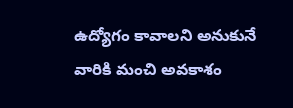ఉద్యోగం కావాలని అనుకునే వారికి మంచి అవకాశం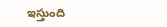ఇస్తుంది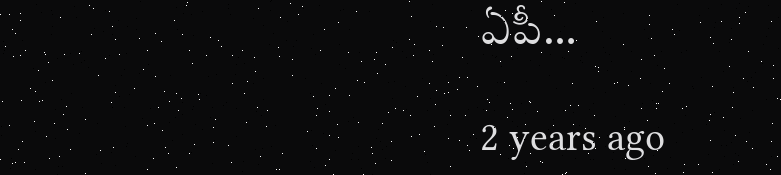ఏపీ…

2 years ago